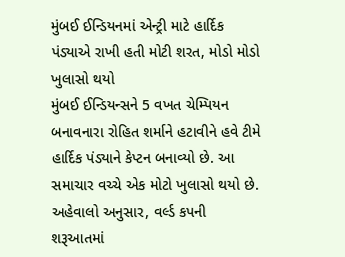મુંબઈ ઈન્ડિયનમાં એન્ટ્રી માટે હાર્દિક પંડ્યાએ રાખી હતી મોટી શરત, મોડો મોડો ખુલાસો થયો
મુંબઈ ઈન્ડિયન્સને 5 વખત ચેમ્પિયન બનાવનારા રોહિત શર્માને હટાવીને હવે ટીમે હાર્દિક પંડ્યાને કેપ્ટન બનાવ્યો છે. આ સમાચાર વચ્ચે એક મોટો ખુલાસો થયો છે.
અહેવાલો અનુસાર, વર્લ્ડ કપની શરૂઆતમાં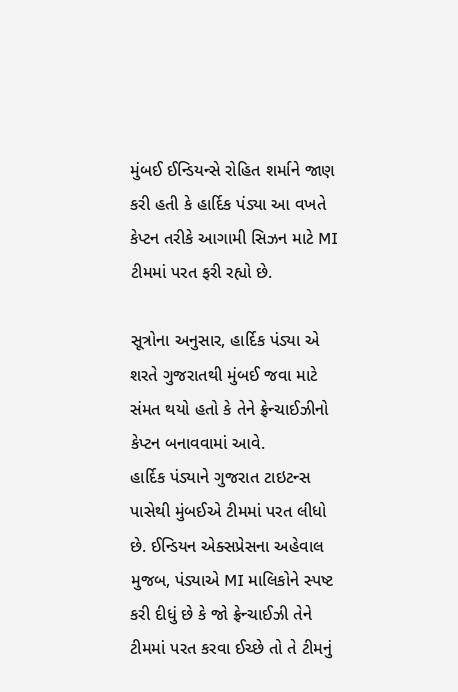મુંબઈ ઈન્ડિયન્સે રોહિત શર્માને જાણ કરી હતી કે હાર્દિક પંડ્યા આ વખતે કેપ્ટન તરીકે આગામી સિઝન માટે MI ટીમમાં પરત ફરી રહ્યો છે.

સૂત્રોના અનુસાર, હાર્દિક પંડ્યા એ શરતે ગુજરાતથી મુંબઈ જવા માટે સંમત થયો હતો કે તેને ફ્રેન્ચાઈઝીનો કેપ્ટન બનાવવામાં આવે.
હાર્દિક પંડ્યાને ગુજરાત ટાઇટન્સ પાસેથી મુંબઈએ ટીમમાં પરત લીધો છે. ઈન્ડિયન એક્સપ્રેસના અહેવાલ મુજબ, પંડ્યાએ MI માલિકોને સ્પષ્ટ કરી દીધું છે કે જો ફ્રેન્ચાઈઝી તેને ટીમમાં પરત કરવા ઈચ્છે તો તે ટીમનું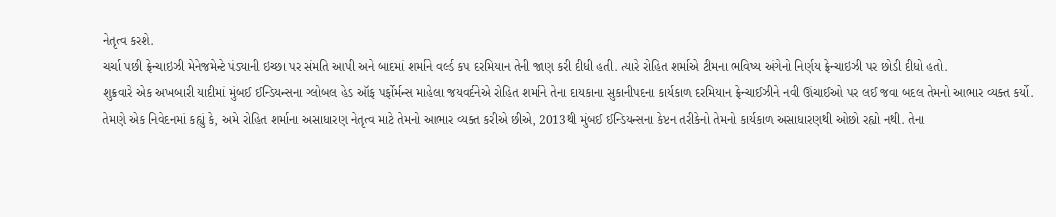નેતૃત્વ કરશે.
ચર્ચા પછી ફ્રેન્ચાઇઝી મેનેજમેન્ટે પંડ્યાની ઇચ્છા પર સંમતિ આપી અને બાદમાં શર્માને વર્લ્ડ કપ દરમિયાન તેની જાણ કરી દીધી હતી. ત્યારે રોહિત શર્માએ ટીમના ભવિષ્ય અંગેનો નિર્ણય ફ્રેન્ચાઇઝી પર છોડી દીધો હતો.
શુક્રવારે એક અખબારી યાદીમાં મુંબઈ ઈન્ડિયન્સના ગ્લોબલ હેડ ઑફ પર્ફોર્મન્સ માહેલા જયવર્દનેએ રોહિત શર્માને તેના દાયકાના સુકાનીપદના કાર્યકાળ દરમિયાન ફ્રેન્ચાઈઝીને નવી ઊંચાઈઓ પર લઈ જવા બદલ તેમનો આભાર વ્યક્ત કર્યો.
તેમણે એક નિવેદનમાં કહ્યું કે, અમે રોહિત શર્માના અસાધારણ નેતૃત્વ માટે તેમનો આભાર વ્યક્ત કરીએ છીએ, 2013થી મુંબઈ ઈન્ડિયન્સના કેપ્ટન તરીકેનો તેમનો કાર્યકાળ અસાધારણથી ઓછો રહ્યો નથી. તેના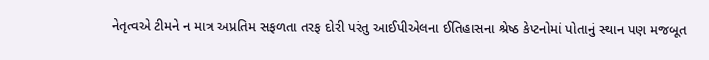નેતૃત્વએ ટીમને ન માત્ર અપ્રતિમ સફળતા તરફ દોરી પરંતુ આઈપીએલના ઈતિહાસના શ્રેષ્ઠ કેપ્ટનોમાં પોતાનું સ્થાન પણ મજબૂત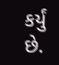કર્યું છે.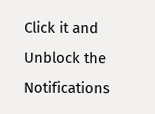Click it and Unblock the Notifications